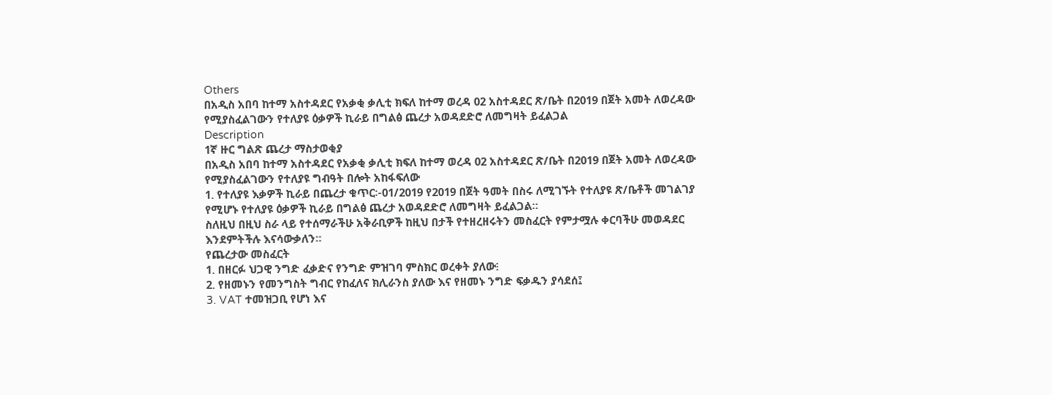Others
በአዲስ አበባ ከተማ አስተዳደር የአቃቂ ቃሊቲ ክፍለ ከተማ ወረዳ 02 አስተዳደር ጽ/ቤት በ2019 በጀት አመት ለወረዳው የሚያስፈልገውን የተለያዩ ዕቃዎች ኪራይ በግልፅ ጨረታ አወዳደድሮ ለመግዛት ይፈልጋል
Description
1ኛ ዙር ግልጽ ጨረታ ማስታወቂያ
በአዲስ አበባ ከተማ አስተዳደር የአቃቂ ቃሊቲ ክፍለ ከተማ ወረዳ 02 አስተዳደር ጽ/ቤት በ2019 በጀት አመት ለወረዳው የሚያስፈልገውን የተለያዩ ግብዓት በሎት አከፋፍለው
1. የተለያዩ እቃዎች ኪራይ በጨረታ ቁጥር፡-01/2019 የ2019 በጀት ዓመት በስሩ ለሚገኙት የተለያዩ ጽ/ቤቶች መገልገያ የሚሆኑ የተለያዩ ዕቃዎች ኪራይ በግልፅ ጨረታ አወዳደድሮ ለመግዛት ይፈልጋል።
ስለዚህ በዚህ ስራ ላይ የተሰማራችሁ አቅራቢዎች ከዚህ በታች የተዘረዘሩትን መስፈርት የምታሟሉ ቀርባችሁ መወዳደር እንደምትችሉ እናሳውቃለን።
የጨረታው መስፈርት
1. በዘርፉ ህጋዊ ንግድ ፈቃድና የንግድ ምዝገባ ምስክር ወረቀት ያለው፧
2. የዘመኑን የመንግስት ግብር የከፈለና ክሊራንስ ያለው እና የዘመኑ ንግድ ፍቃዱን ያሳደሰ፤
3. VAT ተመዝጋቢ የሆነ እና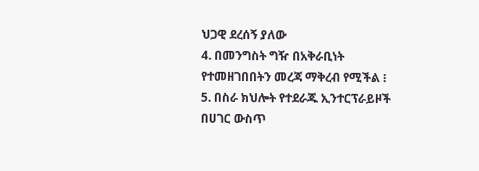ህጋዊ ደረሰኝ ያለው
4. በመንግስት ግዥ በአቅራቢነት የተመዘገበበትን መረጃ ማቅረብ የሚችል ፧
5. በስራ ክህሎት የተደራጁ ኢንተርፕራይዞች በሀገር ውስጥ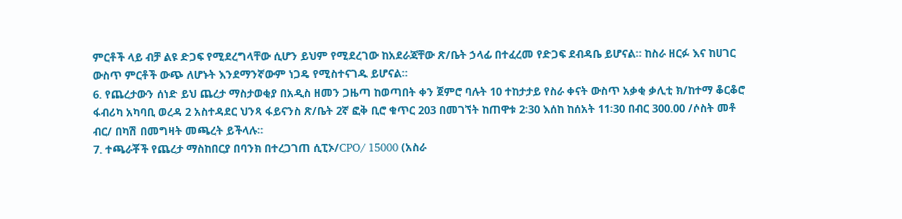ምርቶች ላይ ብቻ ልዩ ድጋፍ የሚደረግላቸው ሲሆን ይህም የሚደረገው ከአደራጃቸው ጽ/ቤት ኃላፊ በተፈረመ የድጋፍ ደብዳቤ ይሆናል። ከስራ ዘርፉ እና ከሀገር ውስጥ ምርቶች ውጭ ለሆኑት እንደማንኛውም ነጋዴ የሚስተናገዱ ይሆናል።
6. የጨረታውን ሰነድ ይህ ጨረታ ማስታወቂያ በአዲስ ዘመን ጋዜጣ ከወጣበት ቀን ጀምሮ ባሉት 10 ተከታታይ የስራ ቀናት ውስጥ አቃቂ ቃሊቲ ክ/ከተማ ቆርቆሮ ፋብሪካ አካባቢ ወረዳ 2 አስተዳደር ህንጻ ፋይናንስ ጽ/ቤት 2ኛ ፎቅ ቢሮ ቁጥር 203 በመገኘት ከጠዋቱ 2፡30 እሰከ ከሰአት 11፡30 በብር 300.00 /ሶስት መቶ ብር/ በካሽ በመግዛት መጫረት ይችላሉ።
7. ተጫራቾች የጨረታ ማስከበርያ በባንክ በተረጋገጠ ሲፒኦ/CPO/ 15000 (አስራ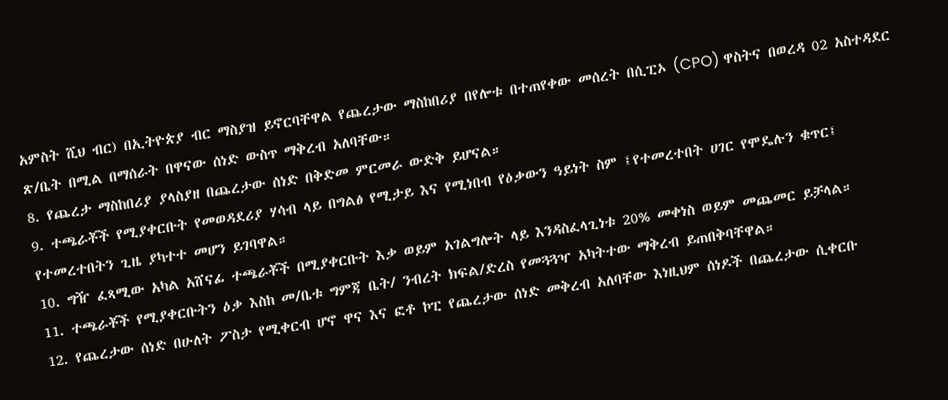አምስት ሺህ ብር) በኢትዮጵያ ብር ማስያዝ ይኖርባቸዋል የጨረታው ማስከበሪያ በየሎቱ በተጠየቀው መሰረት በሲፒኦ (CPO) ዋስትና በወረዳ 02 አስተዳደር ጽ/ቤት በሚል በማሰራት በዋናው ሰነድ ውስጥ ማቅረብ አለባቸው።
8. የጨረታ ማስከበሪያ ያላስያዘ በጨረታው ሰነድ በቅድመ ምርመራ ውድቅ ይሆናል።
9. ተጫራቾች የሚያቀርቡት የመወዳደሪያ ሃሳብ ላይ በግልፅ የሚታይ እና የሚነበብ የዕቃውን ዓይነት ስም ፤የተመረተበት ሀገር የሞዴሉን ቁጥር፤ የተመረተበትን ጊዜ ያካተተ መሆን ይገባዋል።
10. ግዥ ፈጻሚው አካል አሸናፊ ተጫራቾች በሚያቀርቡት እቃ ወይም አገልግሎት ላይ እንዳስፈላጊነቱ 20% መቀነስ ወይም መጨመር ይቻላል።
11. ተጫራቾች የሚያቀርቡትን ዕቃ እስከ መ/ቤቱ ግምጃ ቤት/ ንብረት ክፍል/ድረስ የመጓጓዣ አካትተው ማቅረብ ይጠበቅባቸዋል።
12. የጨረታው ሰነድ በሁለት ፖስታ የሚቀርብ ሆኖ ዋና እና ፎቶ ኮፒ የጨረታው ሰነድ መቅረብ አለባቸው እነዚህም ሰነዶች በጨረታው ሲቀርቡ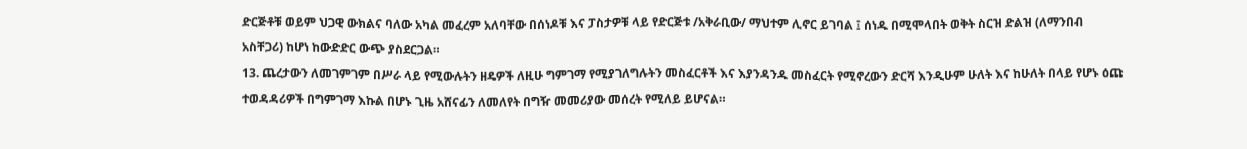ድርጅቶቹ ወይም ህጋዊ ውክልና ባለው አካል መፈረም አለባቸው በሰነዶቹ እና ፓስታዎቹ ላይ የድርጅቱ /አቅራቢው/ ማህተም ሊኖር ይገባል ፤ ሰነዱ በሚሞላበት ወቅት ስርዝ ድልዝ (ለማንበብ አስቸጋሪ) ከሆነ ከውድድር ውጭ ያስደርጋል።
13. ጨረታውን ለመገምገም በሥራ ላይ የሚውሉትን ዘዴዎች ለዚሁ ግምገማ የሚያገለግሉትን መስፈርቶች እና እያንዳንዱ መስፈርት የሚኖረውን ድርሻ እንዲሁም ሁለት እና ከሁለት በላይ የሆኑ ዕጩ ተወዳዳሪዎች በግምገማ እኩል በሆኑ ጊዜ አሸናፊን ለመለየት በግዥ መመሪያው መሰረት የሚለይ ይሆናል።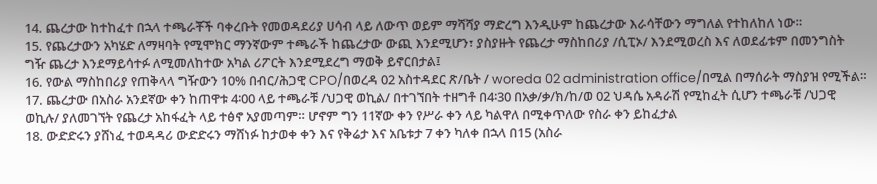14. ጨረታው ከተከፈተ በኋላ ተጫራቾች ባቀረቡት የመወዳደሪያ ሀሳብ ላይ ለውጥ ወይም ማሻሻያ ማድረግ እንዲሁም ከጨረታው እራሳቸውን ማግለል የተከለከለ ነው።
15. የጨረታውን አካሄድ ለማዛባት የሚሞክር ማንኛውም ተጫራች ከጨረታው ውጪ እንደሚሆን፣ ያስያዙት የጨረታ ማስከበሪያ /ሲፒኦ/ እንደሚወረስ እና ለወደፊቱም በመንግስት ግዥ ጨረታ እንደማይሳተፉ ለሚመለከተው አካል ሪፖርት እንደሚደረግ ማወቅ ይኖርበታል፤
16. የውል ማስከበሪያ የጠቅላላ ግዥውን 10% በብር/ሕጋዊ CPO/በወረዳ 02 አስተዳደር ጽ/ቤት / woreda 02 administration office/በሚል በማሰራት ማስያዝ የሚችል።
17. ጨረታው በአስራ አንደኛው ቀን ከጠዋቱ 4፡00 ላይ ተጫራቹ /ህጋዊ ወኪል/ በተገኘበት ተዘግቶ በ4፡30 በአቃ/ቃ/ክ/ከ/ወ 02 ህዳሴ አዳራሽ የሚከፈት ሲሆን ተጫራቹ /ህጋዊ ወኪሉ/ ያለመገኘት የጨረታ አከፋፈት ላይ ተፅኖ አያመጣም። ሆኖም ግን 11ኛው ቀን የሥራ ቀን ላይ ካልዋለ በሚቀጥለው የስራ ቀን ይከፈታል
18. ውድድሩን ያሸነፈ ተወዳዳሪ ውድድሩን ማሸነፉ ከታወቀ ቀን እና የቅሬታ እና አቤቱታ 7 ቀን ካለቀ በኋላ በ15 (አስራ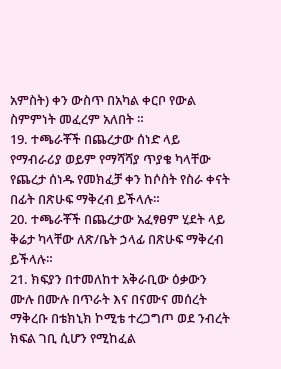አምስት) ቀን ውስጥ በአካል ቀርቦ የውል ስምምነት መፈረም አለበት ።
19. ተጫራቾች በጨረታው ሰነድ ላይ የማብራሪያ ወይም የማሻሻያ ጥያቄ ካላቸው የጨረታ ሰነዱ የመክፈቻ ቀን ከሶስት የስራ ቀናት በፊት በጽሁፍ ማቅረብ ይችላሉ።
20. ተጫራቾች በጨረታው አፈፃፀም ሂደት ላይ ቅሬታ ካላቸው ለጽ/ቤት ኃላፊ በጽሁፍ ማቅረብ ይችላሉ።
21. ክፍያን በተመለከተ አቅራቢው ዕቃውን ሙሉ በሙሉ በጥራት እና በናሙና መሰረት ማቅረቡ በቴክኒክ ኮሚቴ ተረጋግጦ ወደ ንብረት ክፍል ገቢ ሲሆን የሚከፈል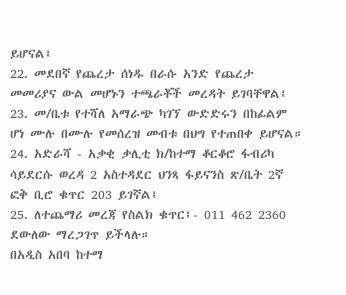ይሆናል፤
22. መደበኛ የጨረታ ሰነዱ በራሱ አንድ የጨረታ መመሪያና ውል መሆኑን ተጫራቾች መረዳት ይገባቸዋል፤
23. መ/ቤቱ የተሻለ አማራጭ ካገኘ ውድድሩን በከፊልም ሆነ ሙሉ በሙሉ የመሰረዝ መብቱ በህግ የተጠበቀ ይሆናል።
24. አድራሻ - አቃቂ ቃሊቲ ክ/ከተማ ቆርቆሮ ፋብሪካ ሳይደርሱ ወረዳ 2 አስተዳደር ህንጻ ፋይናንስ ጽ/ቤት 2ኛ ፎቅ ቢሮ ቁጥር 203 ይገኛል፤
25. ለተጨማሪ መረጃ የስልክ ቁጥር፤- 011 462 2360 ደውለው ማረጋገጥ ይችላሉ።
በአዲስ አበባ ከተማ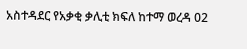አስተዳደር የአቃቂ ቃሊቲ ክፍለ ከተማ ወረዳ 02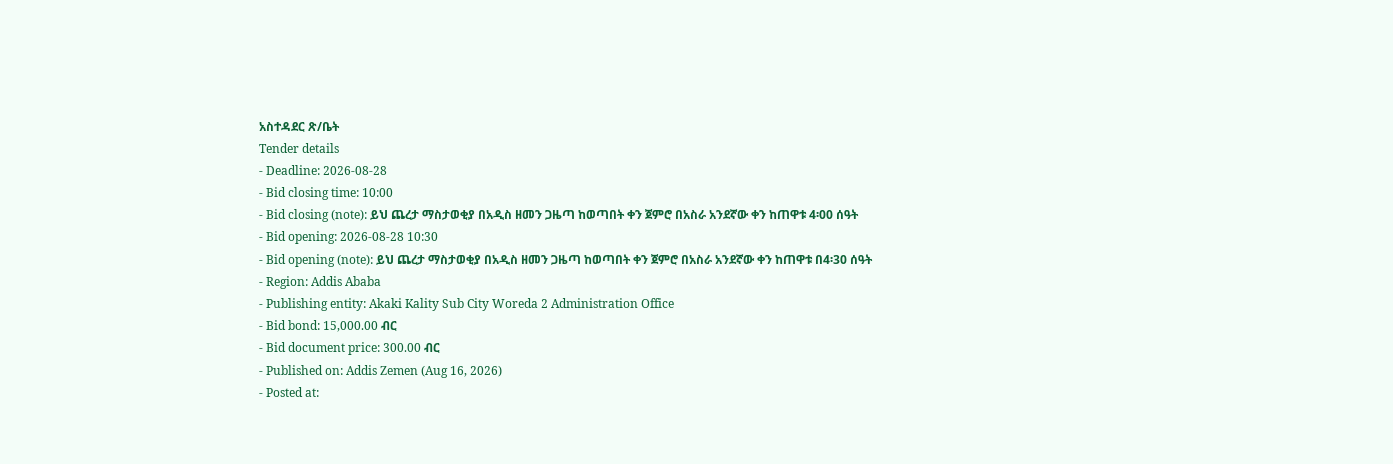አስተዳደር ጽ/ቤት
Tender details
- Deadline: 2026-08-28
- Bid closing time: 10:00
- Bid closing (note): ይህ ጨረታ ማስታወቂያ በአዲስ ዘመን ጋዜጣ ከወጣበት ቀን ጀምሮ በአስራ አንደኛው ቀን ከጠዋቱ 4፡00 ሰዓት
- Bid opening: 2026-08-28 10:30
- Bid opening (note): ይህ ጨረታ ማስታወቂያ በአዲስ ዘመን ጋዜጣ ከወጣበት ቀን ጀምሮ በአስራ አንደኛው ቀን ከጠዋቱ በ4፡30 ሰዓት
- Region: Addis Ababa
- Publishing entity: Akaki Kality Sub City Woreda 2 Administration Office
- Bid bond: 15,000.00 ብር
- Bid document price: 300.00 ብር
- Published on: Addis Zemen (Aug 16, 2026)
- Posted at: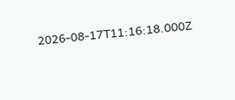2026-08-17T11:16:18.000Z